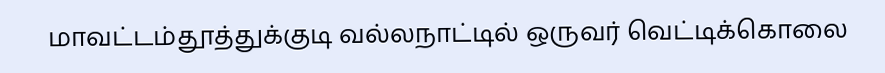மாவட்டம்தூத்துக்குடி வல்லநாட்டில் ஒருவர் வெட்டிக்கொலை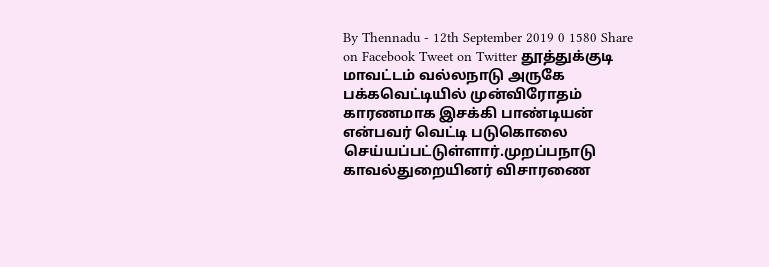By Thennadu - 12th September 2019 0 1580 Share on Facebook Tweet on Twitter தூத்துக்குடி மாவட்டம் வல்லநாடு அருகே பக்கவெட்டியில் முன்விரோதம் காரணமாக இசக்கி பாண்டியன் என்பவர் வெட்டி படுகொலை செய்யப்பட்டுள்ளார்.முறப்பநாடு காவல்துறையினர் விசாரணை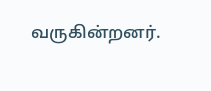வருகின்றனர்.